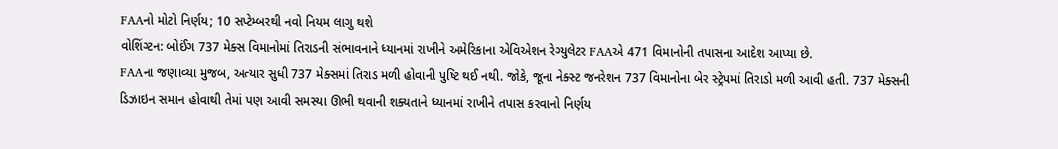FAAનો મોટો નિર્ણય; 10 સપ્ટેમ્બરથી નવો નિયમ લાગુ થશે
વોશિંગ્ટન: બોઈંગ 737 મેક્સ વિમાનોમાં તિરાડની સંભાવનાને ધ્યાનમાં રાખીને અમેરિકાના એવિએશન રેગ્યુલેટર FAAએ 471 વિમાનોની તપાસના આદેશ આપ્યા છે.
FAAના જણાવ્યા મુજબ, અત્યાર સુધી 737 મેક્સમાં તિરાડ મળી હોવાની પુષ્ટિ થઈ નથી. જોકે, જૂના નેક્સ્ટ જનરેશન 737 વિમાનોના બેર સ્ટ્રેપમાં તિરાડો મળી આવી હતી. 737 મેક્સની ડિઝાઇન સમાન હોવાથી તેમાં પણ આવી સમસ્યા ઊભી થવાની શક્યતાને ધ્યાનમાં રાખીને તપાસ કરવાનો નિર્ણય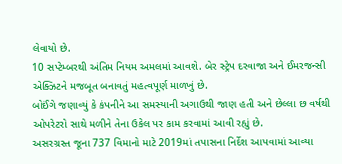લેવાયો છે.
10 સપ્ટેમ્બરથી અંતિમ નિયમ અમલમાં આવશે. બેર સ્ટ્રેપ દરવાજા અને ઈમરજન્સી એક્ઝિટને મજબૂત બનાવતું મહત્વપૂર્ણ માળખું છે.
બોઈંગે જણાવ્યું કે કંપનીને આ સમસ્યાની અગાઉથી જાણ હતી અને છેલ્લા છ વર્ષથી ઓપરેટરો સાથે મળીને તેના ઉકેલ પર કામ કરવામાં આવી રહ્યું છે.
અસરગ્રસ્ત જૂના 737 વિમાનો માટે 2019માં તપાસના નિર્દેશ આપવામાં આવ્યા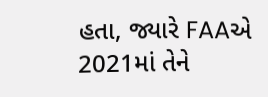હતા, જ્યારે FAAએ 2021માં તેને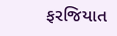ફરજિયાત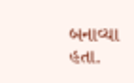બનાવ્યા હતા.